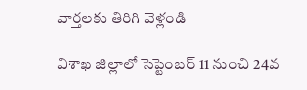వార్తలకు తిరిగి వెళ్లండి

విశాఖ జిల్లాలో సెప్టెంబర్ 11 నుంచి 24వ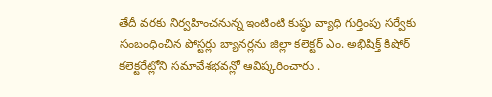తేదీ వరకు నిర్వహించనున్న ఇంటింటి కుష్ఠు వ్యాధి గుర్తింపు సర్వేకు సంబంధించిన పోస్టర్లు బ్యానర్లను జిల్లా కలెక్టర్ ఎం. అభిషిక్త్ కిషోర్ కలెక్టరేట్లోని సమావేశభవన్లో ఆవిష్కరించారు .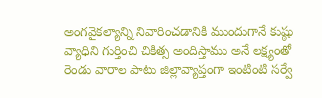అంగవైకల్యాన్ని నివారించడానికి ముందుగానే కుష్ఠు వ్యాధిని గుర్తించి చికిత్స అందిస్తాము అనే లక్ష్యంతో రెండు వారాల పాటు జిల్లావ్యాప్తంగా ఇంటింటి సర్వే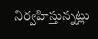నిర్వహిస్తున్నట్లు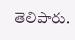తెలిపారు.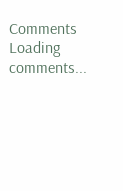Comments
Loading comments...